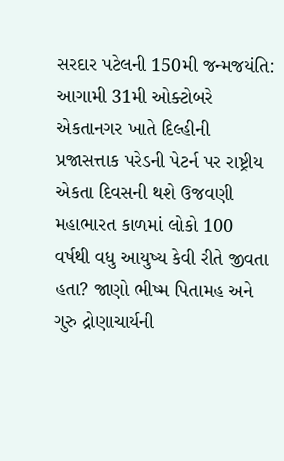સરદાર પટેલની 150મી જન્મજયંતિ: આગામી 31મી ઓક્ટોબરે એકતાનગર ખાતે દિલ્હીની પ્રજાસત્તાક પરેડની પેટર્ન પર રાષ્ટ્રીય એકતા દિવસની થશે ઉજવણી
મહાભારત કાળમાં લોકો 100 વર્ષથી વધુ આયુષ્ય કેવી રીતે જીવતા હતા? જાણો ભીષ્મ પિતામહ અને ગુરુ દ્રોણાચાર્યની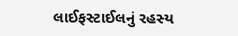લાઈફસ્ટાઈલનું રહસ્ય